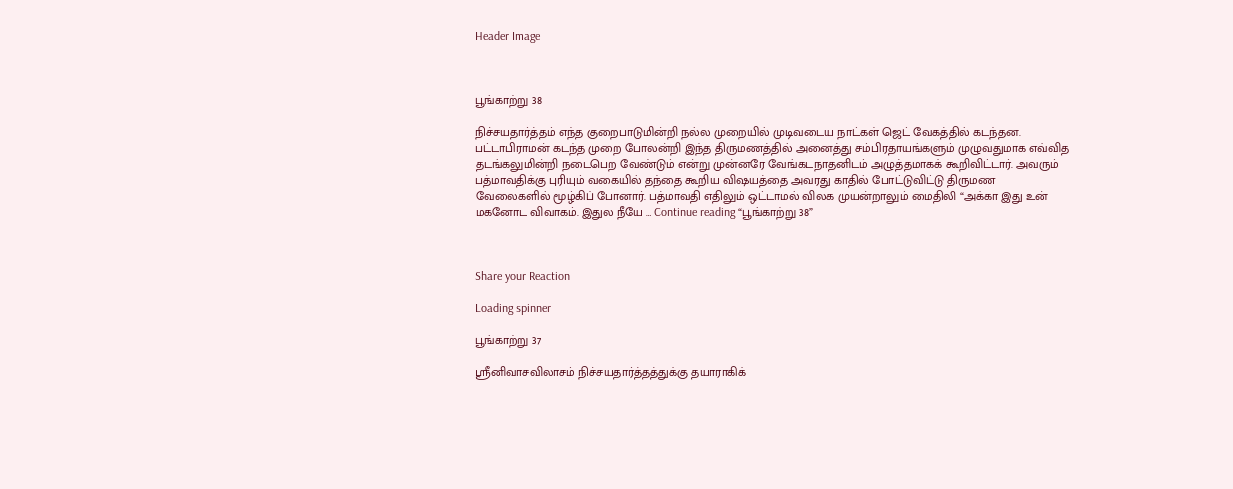Header Image



பூங்காற்று 38

நிச்சயதார்த்தம் எந்த குறைபாடுமின்றி நல்ல முறையில் முடிவடைய நாட்கள் ஜெட் வேகத்தில் கடந்தன. பட்டாபிராமன் கடந்த முறை போலன்றி இந்த திருமணத்தில் அனைத்து சம்பிரதாயங்களும் முழுவதுமாக எவ்வித தடங்கலுமின்றி நடைபெற வேண்டும் என்று முன்னரே வேங்கடநாதனிடம் அழுத்தமாகக் கூறிவிட்டார். அவரும் பத்மாவதிக்கு புரியும் வகையில் தந்தை கூறிய விஷயத்தை அவரது காதில் போட்டுவிட்டு திருமண வேலைகளில் மூழ்கிப் போனார். பத்மாவதி எதிலும் ஒட்டாமல் விலக முயன்றாலும் மைதிலி “அக்கா இது உன் மகனோட விவாகம். இதுல நீயே … Continue reading “பூங்காற்று 38”



Share your Reaction

Loading spinner

பூங்காற்று 37

ஸ்ரீனிவாசவிலாசம் நிச்சயதார்த்தத்துக்கு தயாராகிக்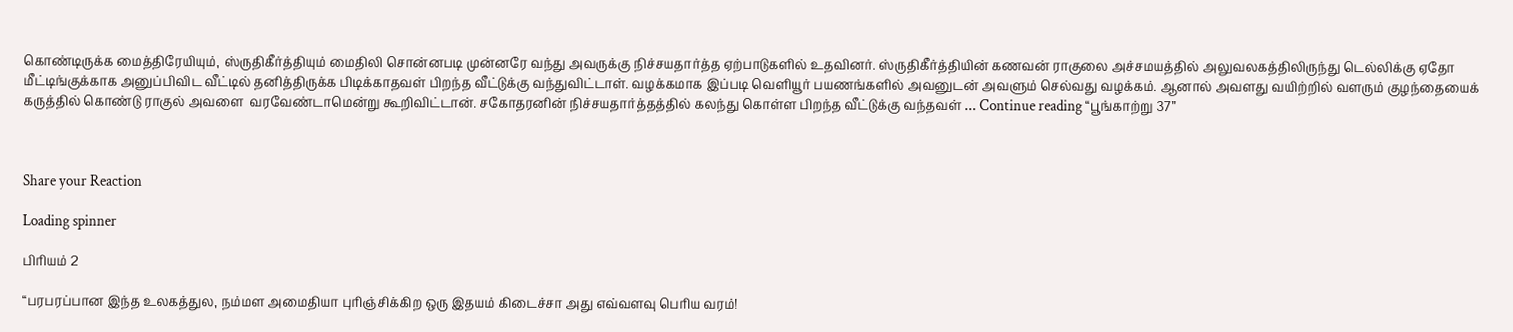கொண்டிருக்க மைத்திரேயியும், ஸ்ருதிகீர்த்தியும் மைதிலி சொன்னபடி முன்னரே வந்து அவருக்கு நிச்சயதார்த்த ஏற்பாடுகளில் உதவினர். ஸ்ருதிகீர்த்தியின் கணவன் ராகுலை அச்சமயத்தில் அலுவலகத்திலிருந்து டெல்லிக்கு ஏதோ மீட்டிங்குக்காக அனுப்பிவிட வீட்டில் தனித்திருக்க பிடிக்காதவள் பிறந்த வீட்டுக்கு வந்துவிட்டாள். வழக்கமாக இப்படி வெளியூர் பயணங்களில் அவனுடன் அவளும் செல்வது வழக்கம். ஆனால் அவளது வயிற்றில் வளரும் குழந்தையைக் கருத்தில் கொண்டு ராகுல் அவளை  வரவேண்டாமென்று கூறிவிட்டான். சகோதரனின் நிச்சயதார்த்தத்தில் கலந்து கொள்ள பிறந்த வீட்டுக்கு வந்தவள் … Continue reading “பூங்காற்று 37”



Share your Reaction

Loading spinner

பிரியம் 2

“பரபரப்பான இந்த உலகத்துல, நம்மள அமைதியா புரிஞ்சிக்கிற ஒரு இதயம் கிடைச்சா அது எவ்வளவு பெரிய வரம்!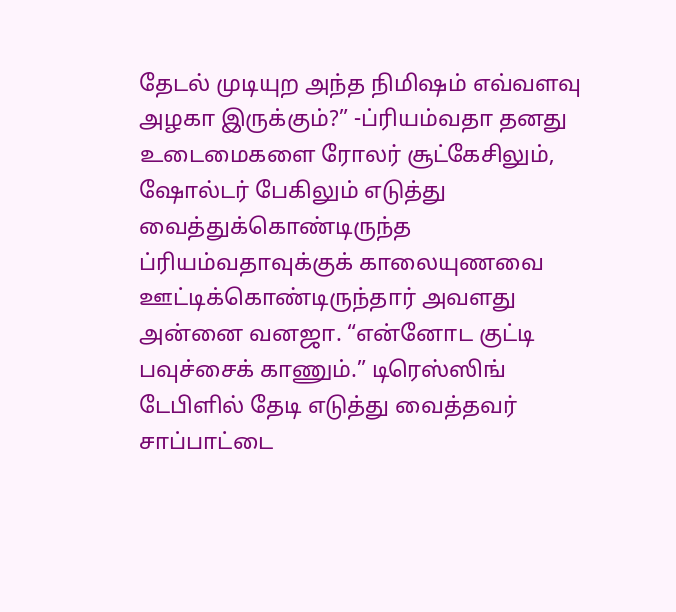தேடல் முடியுற அந்த நிமிஷம் எவ்வளவு அழகா இருக்கும்?” -ப்ரியம்வதா தனது உடைமைகளை ரோலர் சூட்கேசிலும், ஷோல்டர் பேகிலும் எடுத்து வைத்துக்கொண்டிருந்த ப்ரியம்வதாவுக்குக் காலையுணவை ஊட்டிக்கொண்டிருந்தார் அவளது அன்னை வனஜா. “என்னோட குட்டி பவுச்சைக் காணும்.” டிரெஸ்ஸிங் டேபிளில் தேடி எடுத்து வைத்தவர் சாப்பாட்டை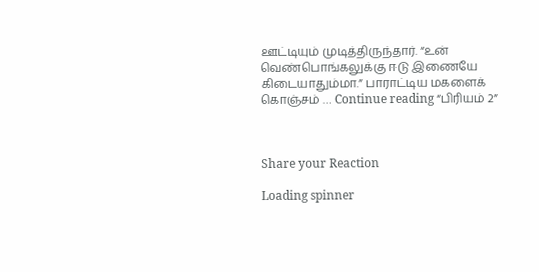ஊட்டியும் முடித்திருந்தார். “உன் வெண்பொங்கலுக்கு ஈடு இணையே கிடையாதும்மா.” பாராட்டிய மகளைக் கொஞ்சம் … Continue reading “பிரியம் 2”



Share your Reaction

Loading spinner